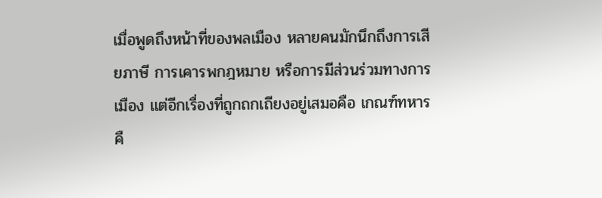เมื่อพูดถึงหน้าที่ของพลเมือง หลายคนมักนึกถึงการเสียภาษี การเคารพกฎหมาย หรือการมีส่วนร่วมทางการเมือง แต่อีกเรื่องที่ถูกถกเถียงอยู่เสมอคือ เกณฑ์ทหารคื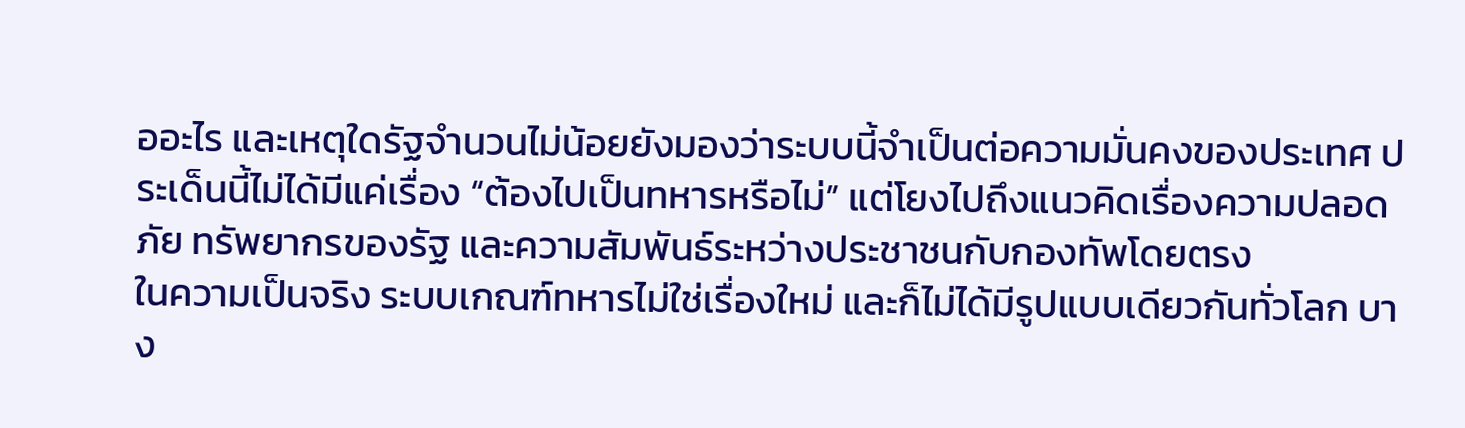ออะไร และเหตุใดรัฐจำนวนไม่น้อยยังมองว่าระบบนี้จำเป็นต่อความมั่นคงของประเทศ ประเด็นนี้ไม่ได้มีแค่เรื่อง “ต้องไปเป็นทหารหรือไม่” แต่โยงไปถึงแนวคิดเรื่องความปลอดภัย ทรัพยากรของรัฐ และความสัมพันธ์ระหว่างประชาชนกับกองทัพโดยตรง
ในความเป็นจริง ระบบเกณฑ์ทหารไม่ใช่เรื่องใหม่ และก็ไม่ได้มีรูปแบบเดียวกันทั่วโลก บาง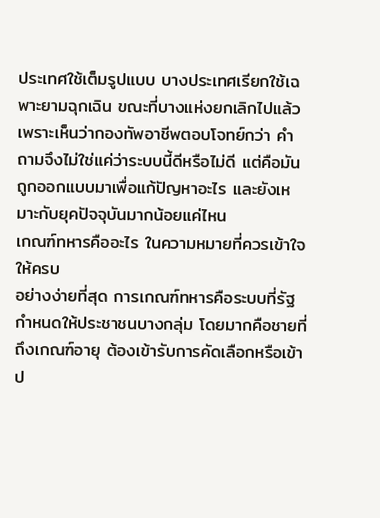ประเทศใช้เต็มรูปแบบ บางประเทศเรียกใช้เฉพาะยามฉุกเฉิน ขณะที่บางแห่งยกเลิกไปแล้วเพราะเห็นว่ากองทัพอาชีพตอบโจทย์กว่า คำถามจึงไม่ใช่แค่ว่าระบบนี้ดีหรือไม่ดี แต่คือมันถูกออกแบบมาเพื่อแก้ปัญหาอะไร และยังเหมาะกับยุคปัจจุบันมากน้อยแค่ไหน
เกณฑ์ทหารคืออะไร ในความหมายที่ควรเข้าใจให้ครบ
อย่างง่ายที่สุด การเกณฑ์ทหารคือระบบที่รัฐกำหนดให้ประชาชนบางกลุ่ม โดยมากคือชายที่ถึงเกณฑ์อายุ ต้องเข้ารับการคัดเลือกหรือเข้าป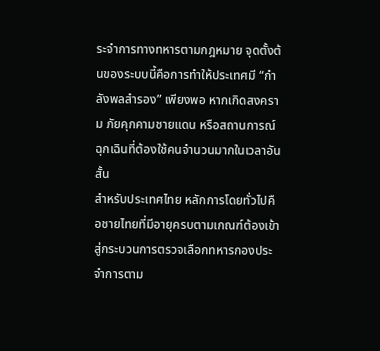ระจำการทางทหารตามกฎหมาย จุดตั้งต้นของระบบนี้คือการทำให้ประเทศมี “กำลังพลสำรอง” เพียงพอ หากเกิดสงคราม ภัยคุกคามชายแดน หรือสถานการณ์ฉุกเฉินที่ต้องใช้คนจำนวนมากในเวลาอันสั้น
สำหรับประเทศไทย หลักการโดยทั่วไปคือชายไทยที่มีอายุครบตามเกณฑ์ต้องเข้าสู่กระบวนการตรวจเลือกทหารกองประจำการตาม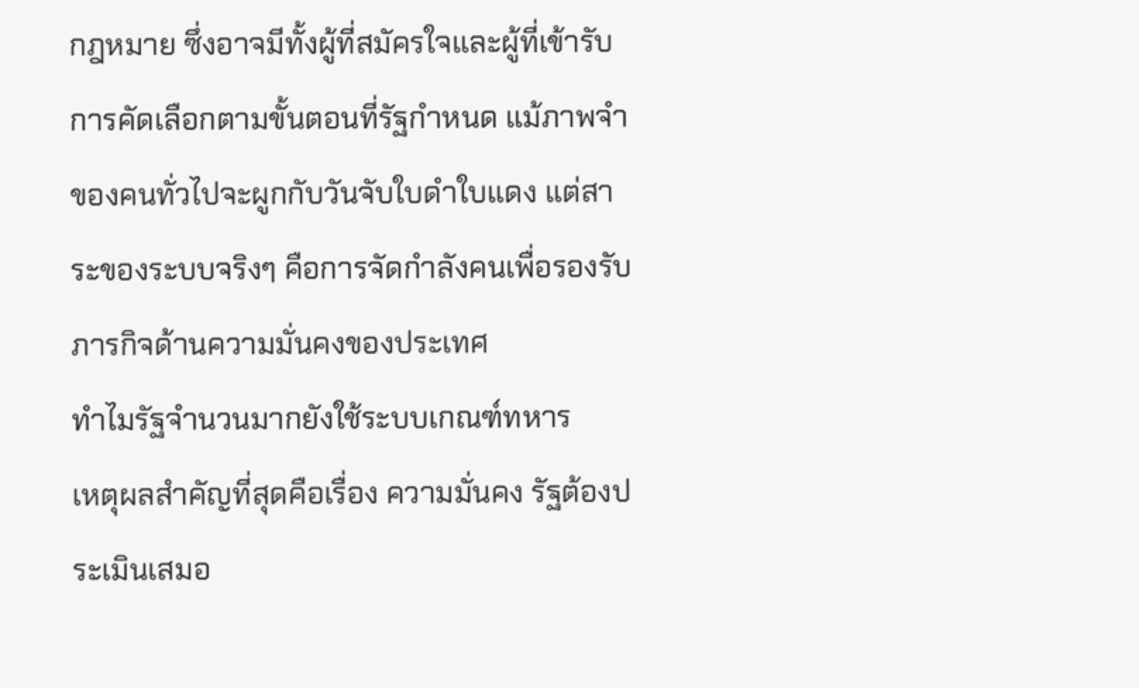กฎหมาย ซึ่งอาจมีทั้งผู้ที่สมัครใจและผู้ที่เข้ารับการคัดเลือกตามขั้นตอนที่รัฐกำหนด แม้ภาพจำของคนทั่วไปจะผูกกับวันจับใบดำใบแดง แต่สาระของระบบจริงๆ คือการจัดกำลังคนเพื่อรองรับภารกิจด้านความมั่นคงของประเทศ
ทำไมรัฐจำนวนมากยังใช้ระบบเกณฑ์ทหาร
เหตุผลสำคัญที่สุดคือเรื่อง ความมั่นคง รัฐต้องประเมินเสมอ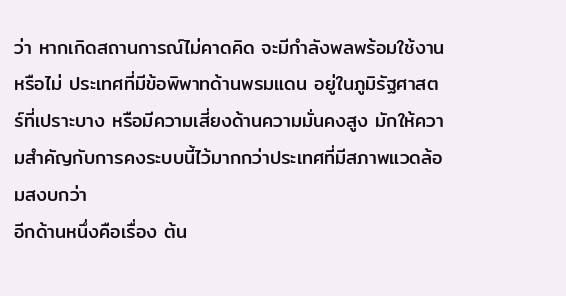ว่า หากเกิดสถานการณ์ไม่คาดคิด จะมีกำลังพลพร้อมใช้งานหรือไม่ ประเทศที่มีข้อพิพาทด้านพรมแดน อยู่ในภูมิรัฐศาสตร์ที่เปราะบาง หรือมีความเสี่ยงด้านความมั่นคงสูง มักให้ความสำคัญกับการคงระบบนี้ไว้มากกว่าประเทศที่มีสภาพแวดล้อมสงบกว่า
อีกด้านหนึ่งคือเรื่อง ต้น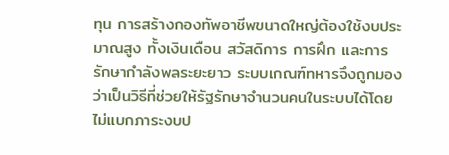ทุน การสร้างกองทัพอาชีพขนาดใหญ่ต้องใช้งบประมาณสูง ทั้งเงินเดือน สวัสดิการ การฝึก และการรักษากำลังพลระยะยาว ระบบเกณฑ์ทหารจึงถูกมองว่าเป็นวิธีที่ช่วยให้รัฐรักษาจำนวนคนในระบบได้โดยไม่แบกภาระงบป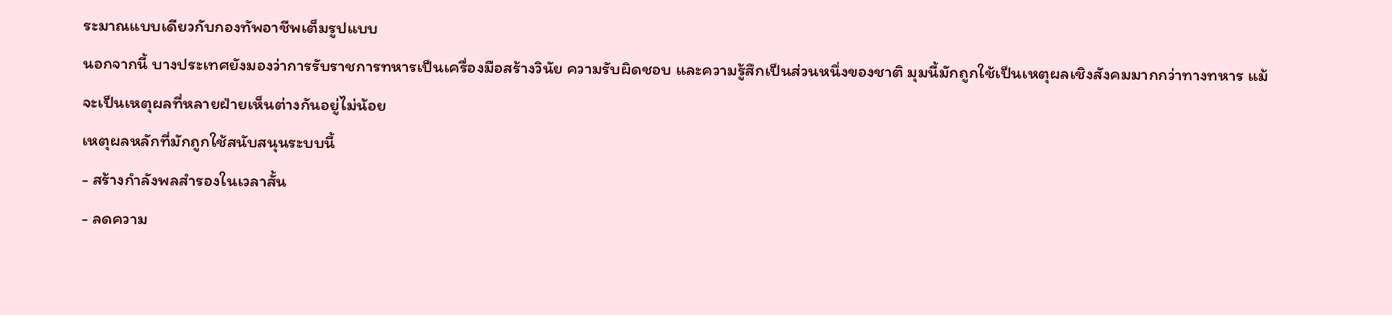ระมาณแบบเดียวกับกองทัพอาชีพเต็มรูปแบบ
นอกจากนี้ บางประเทศยังมองว่าการรับราชการทหารเป็นเครื่องมือสร้างวินัย ความรับผิดชอบ และความรู้สึกเป็นส่วนหนึ่งของชาติ มุมนี้มักถูกใช้เป็นเหตุผลเชิงสังคมมากกว่าทางทหาร แม้จะเป็นเหตุผลที่หลายฝ่ายเห็นต่างกันอยู่ไม่น้อย
เหตุผลหลักที่มักถูกใช้สนับสนุนระบบนี้
- สร้างกำลังพลสำรองในเวลาสั้น
- ลดความ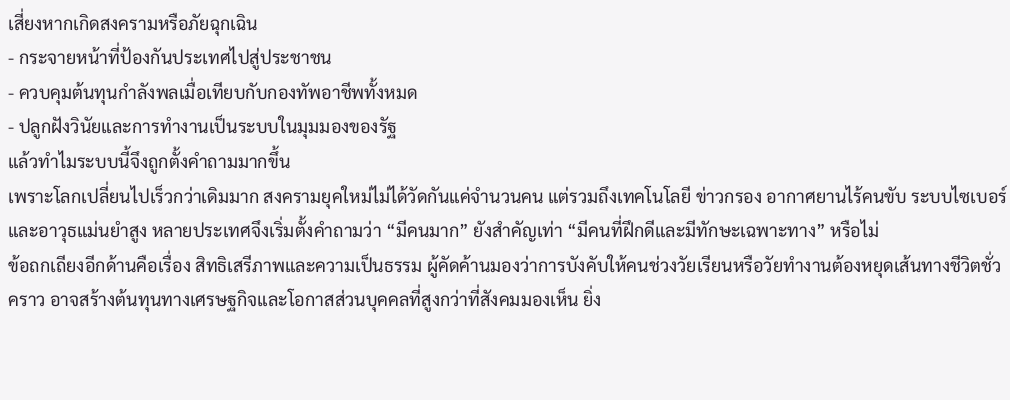เสี่ยงหากเกิดสงครามหรือภัยฉุกเฉิน
- กระจายหน้าที่ป้องกันประเทศไปสู่ประชาชน
- ควบคุมต้นทุนกำลังพลเมื่อเทียบกับกองทัพอาชีพทั้งหมด
- ปลูกฝังวินัยและการทำงานเป็นระบบในมุมมองของรัฐ
แล้วทำไมระบบนี้จึงถูกตั้งคำถามมากขึ้น
เพราะโลกเปลี่ยนไปเร็วกว่าเดิมมาก สงครามยุคใหม่ไม่ได้วัดกันแค่จำนวนคน แต่รวมถึงเทคโนโลยี ข่าวกรอง อากาศยานไร้คนขับ ระบบไซเบอร์ และอาวุธแม่นยำสูง หลายประเทศจึงเริ่มตั้งคำถามว่า “มีคนมาก” ยังสำคัญเท่า “มีคนที่ฝึกดีและมีทักษะเฉพาะทาง” หรือไม่
ข้อถกเถียงอีกด้านคือเรื่อง สิทธิเสรีภาพและความเป็นธรรม ผู้คัดค้านมองว่าการบังคับให้คนช่วงวัยเรียนหรือวัยทำงานต้องหยุดเส้นทางชีวิตชั่วคราว อาจสร้างต้นทุนทางเศรษฐกิจและโอกาสส่วนบุคคลที่สูงกว่าที่สังคมมองเห็น ยิ่ง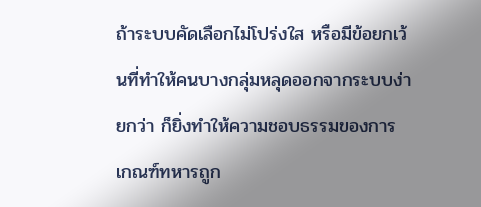ถ้าระบบคัดเลือกไม่โปร่งใส หรือมีข้อยกเว้นที่ทำให้คนบางกลุ่มหลุดออกจากระบบง่ายกว่า ก็ยิ่งทำให้ความชอบธรรมของการเกณฑ์ทหารถูก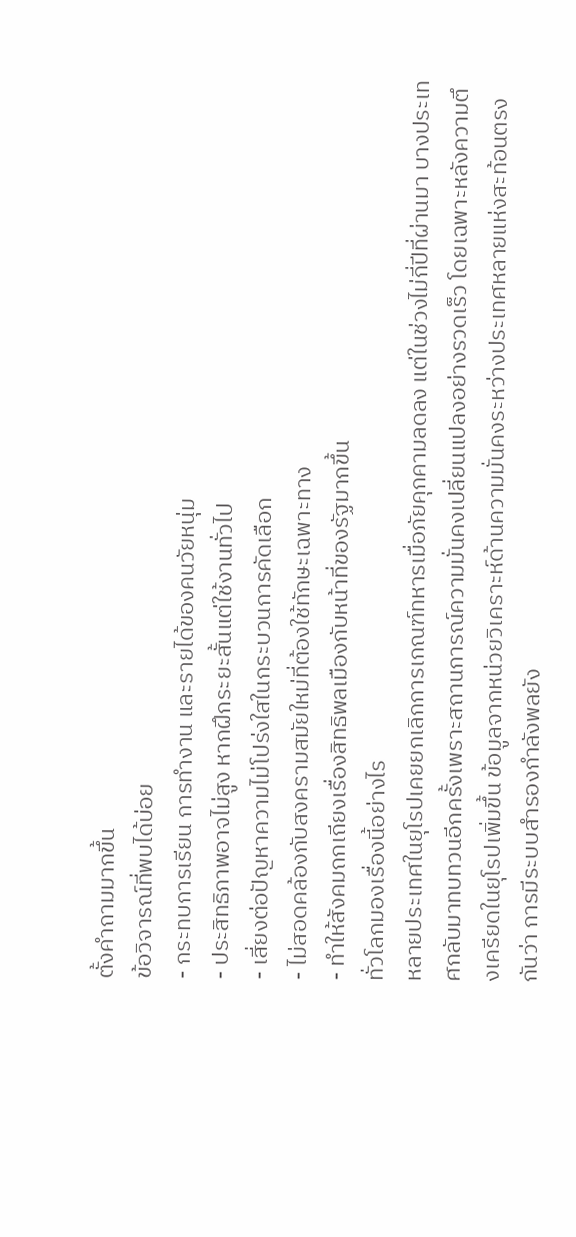ตั้งคำถามมากขึ้น
ข้อวิจารณ์ที่พบได้บ่อย
- กระทบการเรียน การทำงาน และรายได้ของคนวัยหนุ่ม
- ประสิทธิภาพอาจไม่สูง หากฝึกระยะสั้นแต่ใช้งานทั่วไป
- เสี่ยงต่อปัญหาความไม่โปร่งใสในกระบวนการคัดเลือก
- ไม่สอดคล้องกับสงครามสมัยใหม่ที่ต้องใช้ทักษะเฉพาะทาง
- ทำให้สังคมถกเถียงเรื่องสิทธิพลเมืองกับหน้าที่ของรัฐมากขึ้น
ทั่วโลกมองเรื่องนี้อย่างไร
หลายประเทศในยุโรปเคยยกเลิกการเกณฑ์ทหารเมื่อภัยคุกคามลดลง แต่ในช่วงไม่กี่ปีที่ผ่านมา บางประเทศกลับมาทบทวนอีกครั้งเพราะสถานการณ์ความมั่นคงเปลี่ยนแปลงอย่างรวดเร็ว โดยเฉพาะหลังความตึงเครียดในยุโรปเพิ่มขึ้น ข้อมูลจากหน่วยวิเคราะห์ด้านความมั่นคงระหว่างประเทศหลายแห่งสะท้อนตรงกันว่า การมีระบบสำรองกำลังพลยัง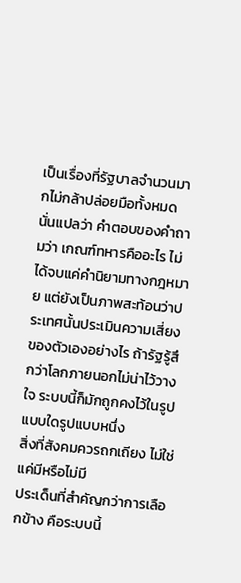เป็นเรื่องที่รัฐบาลจำนวนมากไม่กล้าปล่อยมือทั้งหมด
นั่นแปลว่า คำตอบของคำถามว่า เกณฑ์ทหารคืออะไร ไม่ได้จบแค่คำนิยามทางกฎหมาย แต่ยังเป็นภาพสะท้อนว่าประเทศนั้นประเมินความเสี่ยงของตัวเองอย่างไร ถ้ารัฐรู้สึกว่าโลกภายนอกไม่น่าไว้วางใจ ระบบนี้ก็มักถูกคงไว้ในรูปแบบใดรูปแบบหนึ่ง
สิ่งที่สังคมควรถกเถียง ไม่ใช่แค่มีหรือไม่มี
ประเด็นที่สำคัญกว่าการเลือกข้าง คือระบบนี้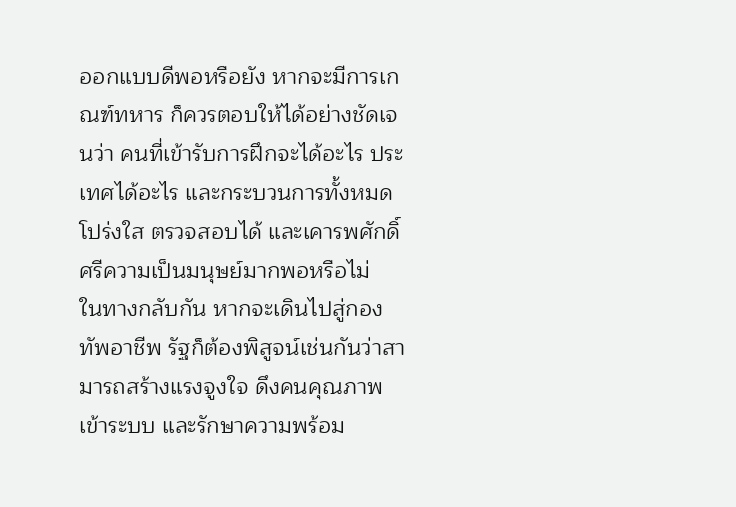ออกแบบดีพอหรือยัง หากจะมีการเกณฑ์ทหาร ก็ควรตอบให้ได้อย่างชัดเจนว่า คนที่เข้ารับการฝึกจะได้อะไร ประเทศได้อะไร และกระบวนการทั้งหมดโปร่งใส ตรวจสอบได้ และเคารพศักดิ์ศรีความเป็นมนุษย์มากพอหรือไม่
ในทางกลับกัน หากจะเดินไปสู่กองทัพอาชีพ รัฐก็ต้องพิสูจน์เช่นกันว่าสามารถสร้างแรงจูงใจ ดึงคนคุณภาพเข้าระบบ และรักษาความพร้อม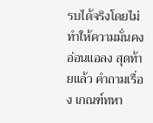รบได้จริงโดยไม่ทำให้ความมั่นคงอ่อนแอลง สุดท้ายแล้ว คำถามเรื่อง เกณฑ์ทหา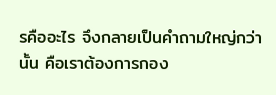รคืออะไร จึงกลายเป็นคำถามใหญ่กว่านั้น คือเราต้องการกอง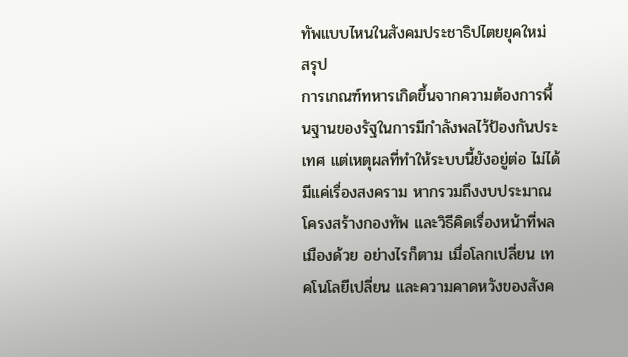ทัพแบบไหนในสังคมประชาธิปไตยยุคใหม่
สรุป
การเกณฑ์ทหารเกิดขึ้นจากความต้องการพื้นฐานของรัฐในการมีกำลังพลไว้ป้องกันประเทศ แต่เหตุผลที่ทำให้ระบบนี้ยังอยู่ต่อ ไม่ได้มีแค่เรื่องสงคราม หากรวมถึงงบประมาณ โครงสร้างกองทัพ และวิธีคิดเรื่องหน้าที่พลเมืองด้วย อย่างไรก็ตาม เมื่อโลกเปลี่ยน เทคโนโลยีเปลี่ยน และความคาดหวังของสังค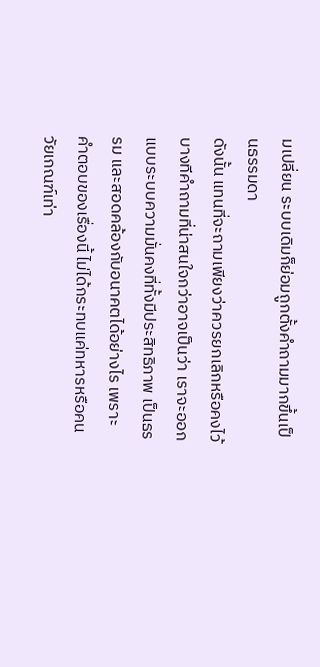มเปลี่ยน ระบบเดิมก็ย่อมถูกตั้งคำถามมากขึ้นเป็นธรรมดา
ดังนั้น แทนที่จะถามเพียงว่าควรยกเลิกหรือคงไว้ บางทีคำถามที่น่าสนใจกว่าอาจเป็นว่า เราจะออกแบบระบบความมั่นคงที่ทั้งมีประสิทธิภาพ เป็นธรรม และสอดคล้องกับอนาคตได้อย่างไร เพราะคำตอบของเรื่องนี้ ไม่ได้กระทบแค่ทหารหรือคนวัยเกณฑ์เท่า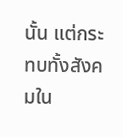นั้น แต่กระทบทั้งสังคมใน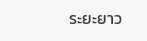ระยะยาว